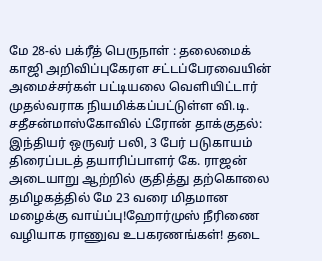மே 28-ல் பக்ரீத் பெருநாள் : தலைமைக் காஜி அறிவிப்புகேரள சட்டப்பேரவையின் அமைச்சர்கள் பட்டியலை வெளியிட்டார் முதல்வராக நியமிக்கப்பட்டுள்ள வி.டி. சதீசன்மாஸ்கோவில் ட்ரோன் தாக்குதல்: இந்தியர் ஒருவர் பலி, 3 பேர் படுகாயம் திரைப்படத் தயாரிப்பாளர் கே. ராஜன் அடையாறு ஆற்றில் குதித்து தற்கொலை தமிழகத்தில் மே 23 வரை மிதமான மழைக்கு வாய்ப்பு!ஹோர்முஸ் நீரிணை வழியாக ராணுவ உபகரணங்கள்! தடை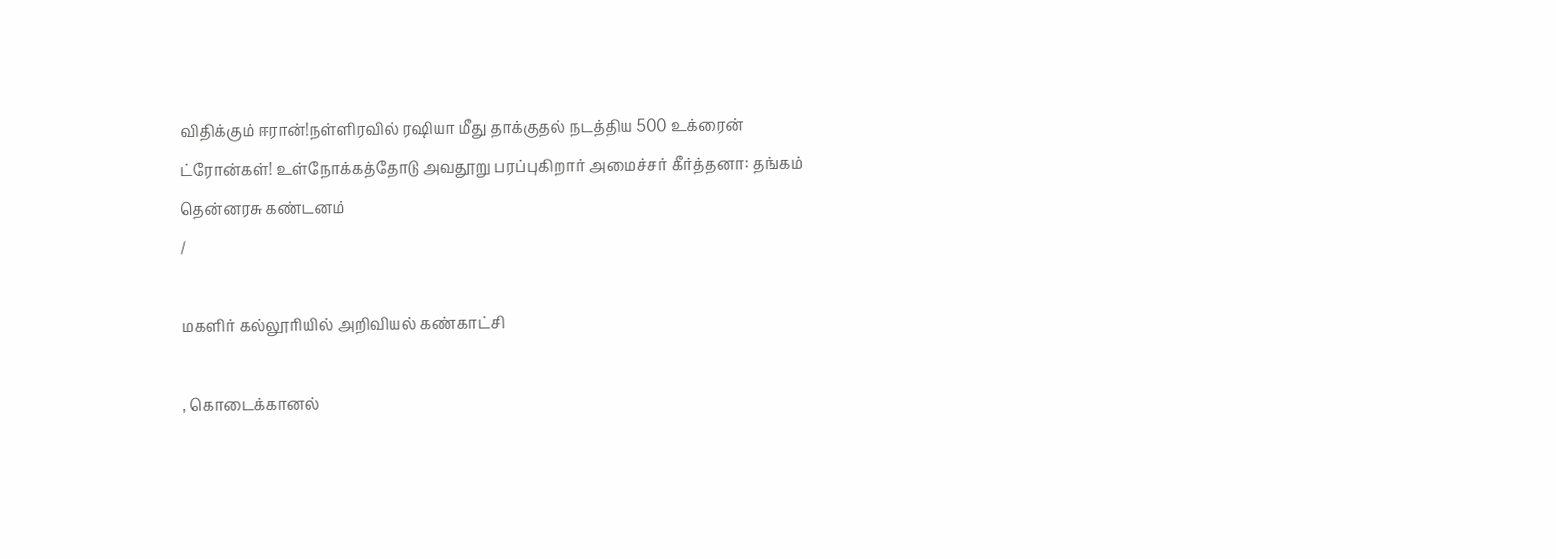விதிக்கும் ஈரான்!நள்ளிரவில் ரஷியா மீது தாக்குதல் நடத்திய 500 உக்ரைன் ட்ரோன்கள்! உள்நோக்கத்தோடு அவதூறு பரப்புகிறார் அமைச்சர் கீர்த்தனா: தங்கம் தென்னரசு கண்டனம்
/

மகளிர் கல்லூரியில் அறிவியல் கண்காட்சி

, கொடைக்கானல்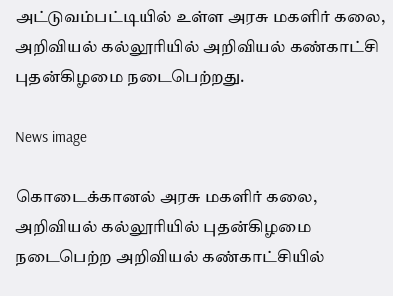அட்டுவம்பட்டியில் உள்ள அரசு மகளிர் கலை, அறிவியல் கல்லூரியில் அறிவியல் கண்காட்சி புதன்கிழமை நடைபெற்றது.

News image

கொடைக்கானல் அரசு மகளிர் கலை, அறிவியல் கல்லூரியில் புதன்கிழமை நடைபெற்ற அறிவியல் கண்காட்சியில்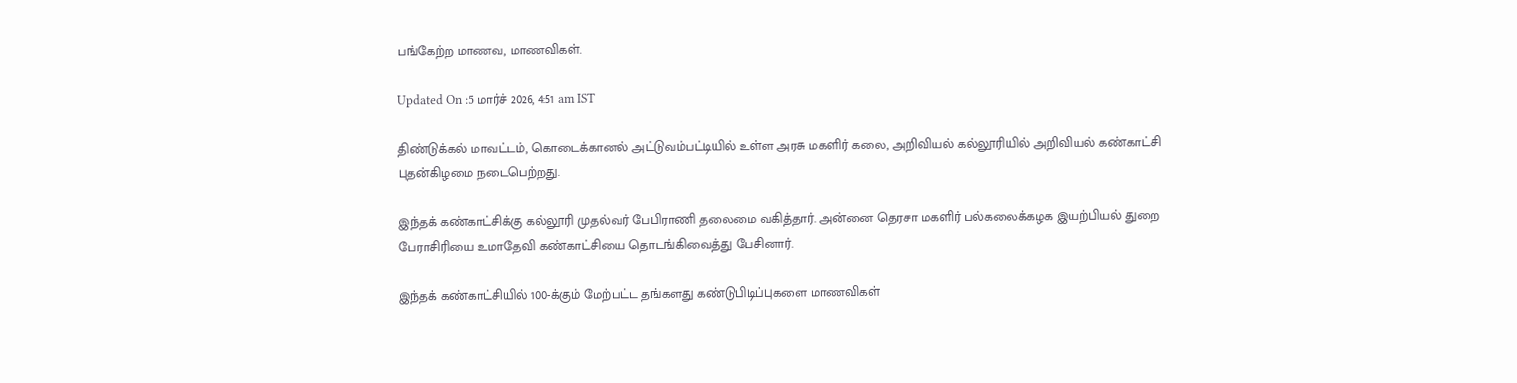பங்கேற்ற மாணவ, மாணவிகள்.

Updated On :5 மார்ச் 2026, 4:51 am IST

திண்டுக்கல் மாவட்டம், கொடைக்கானல் அட்டுவம்பட்டியில் உள்ள அரசு மகளிர் கலை, அறிவியல் கல்லூரியில் அறிவியல் கண்காட்சி புதன்கிழமை நடைபெற்றது.

இந்தக் கண்காட்சிக்கு கல்லூரி முதல்வர் பேபிராணி தலைமை வகித்தார். அன்னை தெரசா மகளிர் பல்கலைக்கழக இயற்பியல் துறை பேராசிரியை உமாதேவி கண்காட்சியை தொடங்கிவைத்து பேசினார்.

இந்தக் கண்காட்சியில் 100-க்கும் மேற்பட்ட தங்களது கண்டுபிடிப்புகளை மாணவிகள்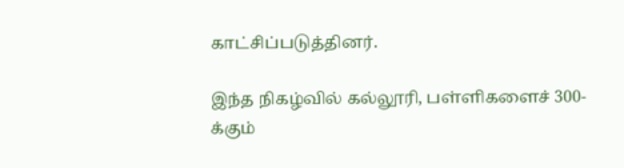காட்சிப்படுத்தினர்.

இந்த நிகழ்வில் கல்லூரி, பள்ளிகளைச் 300-க்கும்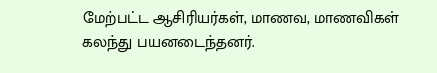மேற்பட்ட ஆசிரியர்கள், மாணவ, மாணவிகள் கலந்து பயனடைந்தனர்.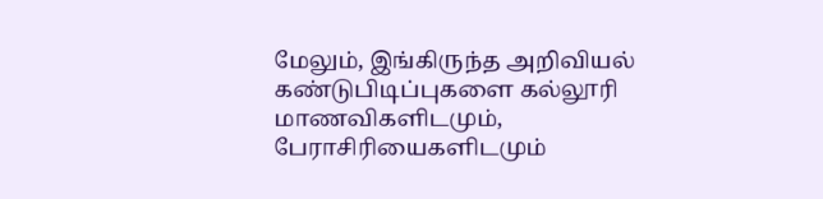மேலும், இங்கிருந்த அறிவியல் கண்டுபிடிப்புகளை கல்லூரி மாணவிகளிடமும், பேராசிரியைகளிடமும்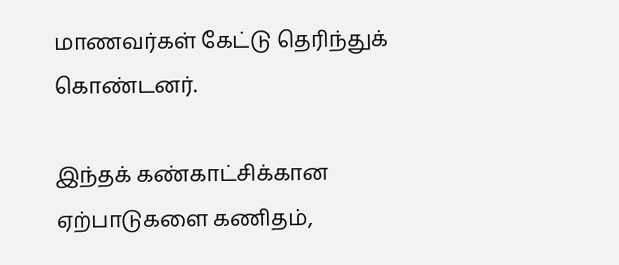மாணவர்கள் கேட்டு தெரிந்துக் கொண்டனர்.

இந்தக் கண்காட்சிக்கான ஏற்பாடுகளை கணிதம்,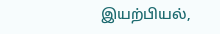இயற்பியல்,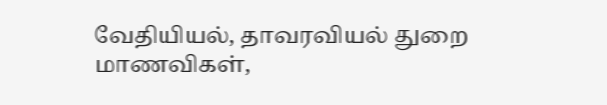வேதியியல், தாவரவியல் துறை மாணவிகள்,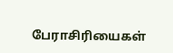பேராசிரியைகள்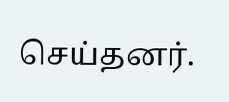செய்தனர்.